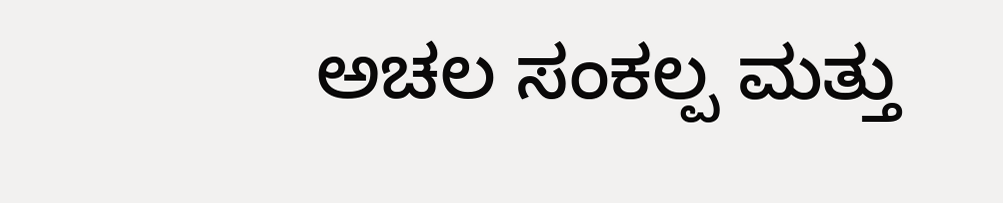ಅಚಲ ಸಂಕಲ್ಪ ಮತ್ತು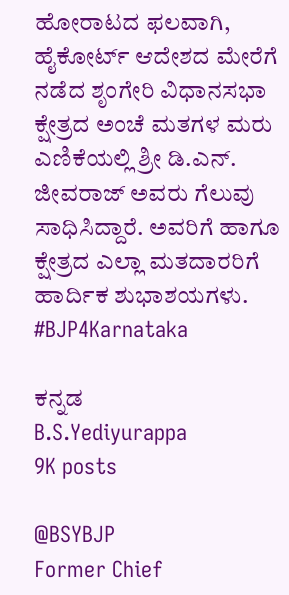ಹೋರಾಟದ ಫಲವಾಗಿ, ಹೈಕೋರ್ಟ್ ಆದೇಶದ ಮೇರೆಗೆ ನಡೆದ ಶೃಂಗೇರಿ ವಿಧಾನಸಭಾ ಕ್ಷೇತ್ರದ ಅಂಚೆ ಮತಗಳ ಮರು ಎಣಿಕೆಯಲ್ಲಿ ಶ್ರೀ ಡಿ.ಎನ್. ಜೀವರಾಜ್ ಅವರು ಗೆಲುವು ಸಾಧಿಸಿದ್ದಾರೆ. ಅವರಿಗೆ ಹಾಗೂ ಕ್ಷೇತ್ರದ ಎಲ್ಲಾ ಮತದಾರರಿಗೆ ಹಾರ್ದಿಕ ಶುಭಾಶಯಗಳು.
#BJP4Karnataka

ಕನ್ನಡ
B.S.Yediyurappa
9K posts

@BSYBJP
Former Chief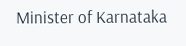Minister of Karnataka